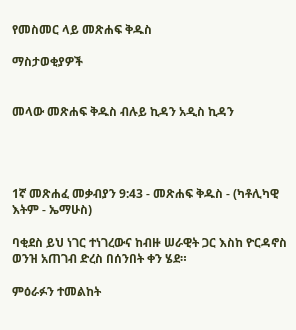የመስመር ላይ መጽሐፍ ቅዱስ

ማስታወቂያዎች


መላው መጽሐፍ ቅዱስ ብሉይ ኪዳን አዲስ ኪዳን




1ኛ መጽሐፈ መቃብያን 9:43 - መጽሐፍ ቅዱስ - (ካቶሊካዊ እትም - ኤማሁስ)

ባቂደስ ይህ ነገር ተነገረውና ከብዙ ሠራዊት ጋር እስከ ዮርዳኖስ ወንዝ አጠገብ ድረስ በሰንበት ቀን ሄደ።

ምዕራፉን ተመልከት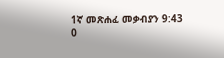1ኛ መጽሐፈ መቃብያን 9:43
0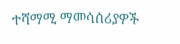ተሻማሚ ማመሳሰሪያዎች